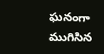ఘనంగా ముగిసిన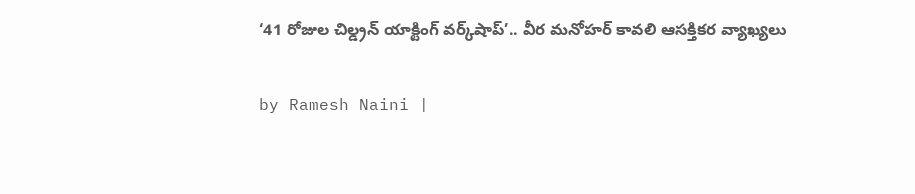‘41 రోజుల చిల్డ్రన్ యాక్టింగ్ వర్క్‌షాప్’.. వీర మనోహర్ కావలి ఆసక్తికర వ్యాఖ్యలు

by Ramesh Naini |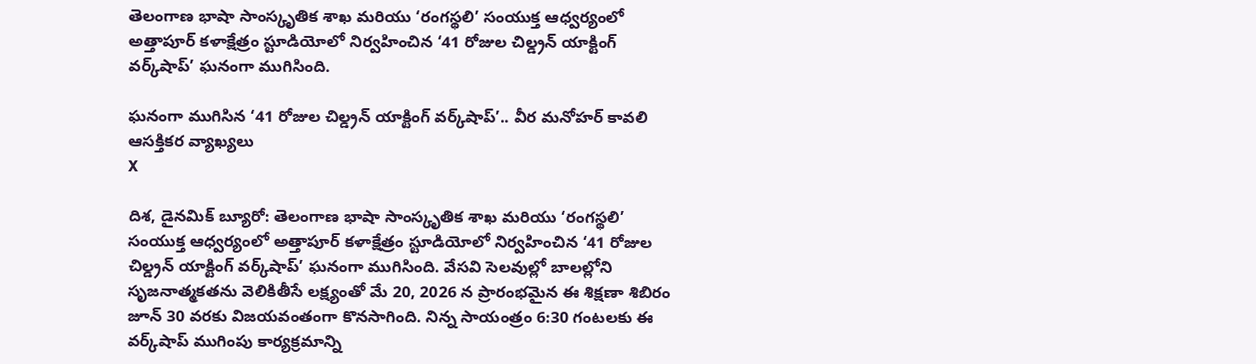తెలంగాణ భాషా సాంస్కృతిక శాఖ మరియు ‘రంగస్థలి’ సంయుక్త ఆధ్వర్యంలో అత్తాపూర్ కళాక్షేత్రం స్టూడియోలో నిర్వహించిన ‘41 రోజుల చిల్డ్రన్ యాక్టింగ్ వర్క్‌షాప్’ ఘనంగా ముగిసింది.

ఘనంగా ముగిసిన ‘41 రోజుల చిల్డ్రన్ యాక్టింగ్ వర్క్‌షాప్’.. వీర మనోహర్ కావలి ఆసక్తికర వ్యాఖ్యలు
X

దిశ, డైనమిక్ బ్యూరో: తెలంగాణ భాషా సాంస్కృతిక శాఖ మరియు ‘రంగస్థలి’ సంయుక్త ఆధ్వర్యంలో అత్తాపూర్ కళాక్షేత్రం స్టూడియోలో నిర్వహించిన ‘41 రోజుల చిల్డ్రన్ యాక్టింగ్ వర్క్‌షాప్’ ఘనంగా ముగిసింది. వేసవి సెలవుల్లో బాలల్లోని సృజనాత్మకతను వెలికితీసే లక్ష్యంతో మే 20, 2026 న ప్రారంభమైన ఈ శిక్షణా శిబిరం జూన్ 30 వరకు విజయవంతంగా కొనసాగింది. నిన్న సాయంత్రం 6:30 గంటలకు ఈ వర్క్‌షాప్ ముగింపు కార్యక్రమాన్ని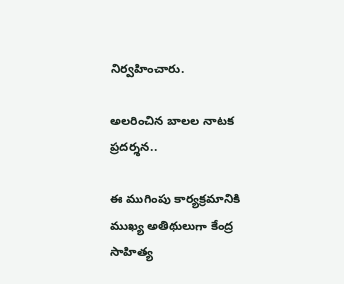నిర్వహించారు.

అలరించిన బాలల నాటక ప్రదర్శన..

ఈ ముగింపు కార్యక్రమానికి ముఖ్య అతిథులుగా కేంద్ర సాహిత్య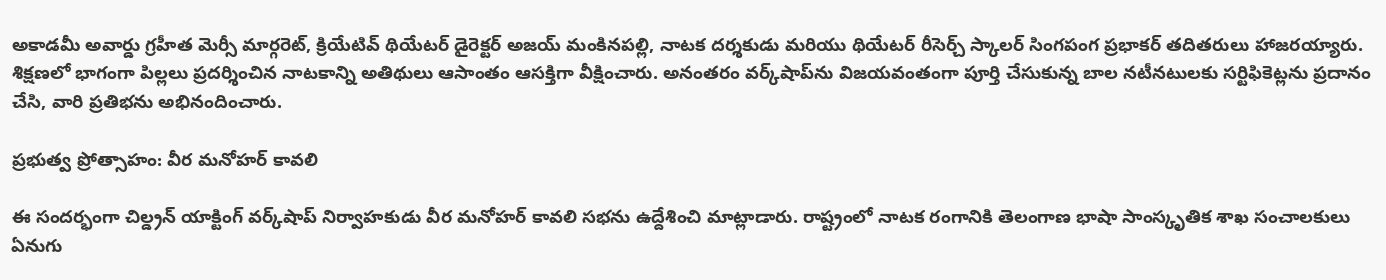అకాడమీ అవార్డు గ్రహీత మెర్సీ మార్గరెట్, క్రియేటివ్ థియేటర్ డైరెక్టర్ అజయ్ మంకినపల్లి, నాటక దర్శకుడు మరియు థియేటర్ రీసెర్చ్ స్కాలర్ సింగపంగ ప్రభాకర్ తదితరులు హాజరయ్యారు. శిక్షణలో భాగంగా పిల్లలు ప్రదర్శించిన నాటకాన్ని అతిథులు ఆసాంతం ఆసక్తిగా వీక్షించారు. అనంతరం వర్క్‌షాప్‌ను విజయవంతంగా పూర్తి చేసుకున్న బాల నటీనటులకు సర్టిఫికెట్లను ప్రదానం చేసి, వారి ప్రతిభను అభినందించారు.

ప్రభుత్వ ప్రోత్సాహం: వీర మనోహర్ కావలి

ఈ సందర్భంగా చిల్డ్రన్ యాక్టింగ్ వర్క్‌షాప్ నిర్వాహకుడు వీర మనోహర్ కావలి సభను ఉద్దేశించి మాట్లాడారు. రాష్ట్రంలో నాటక రంగానికి తెలంగాణ భాషా సాంస్కృతిక శాఖ సంచాలకులు ఏనుగు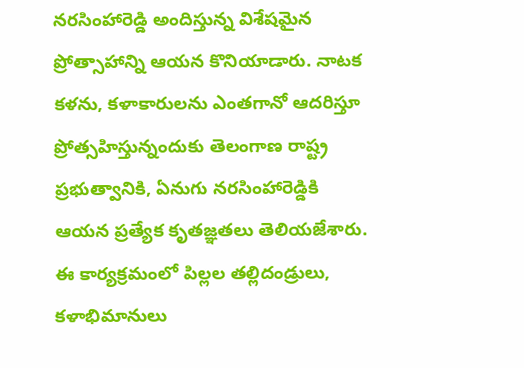నరసింహారెడ్డి అందిస్తున్న విశేషమైన ప్రోత్సాహాన్ని ఆయన కొనియాడారు. నాటక కళను, కళాకారులను ఎంతగానో ఆదరిస్తూ ప్రోత్సహిస్తున్నందుకు తెలంగాణ రాష్ట్ర ప్రభుత్వానికి, ఏనుగు నరసింహారెడ్డికి ఆయన ప్రత్యేక కృతజ్ఞతలు తెలియజేశారు. ఈ కార్యక్రమంలో పిల్లల తల్లిదండ్రులు, కళాభిమానులు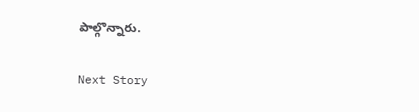పాల్గొన్నారు.

Next Story